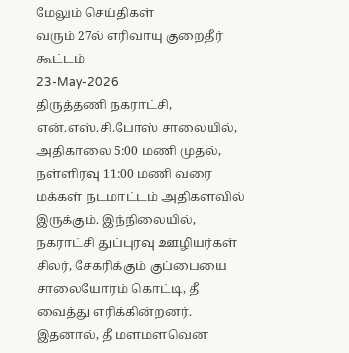மேலும் செய்திகள்
வரும் 27ல் எரிவாயு குறைதீர் கூட்டம்
23-May-2026
திருத்தணி நகராட்சி, என்.எஸ்.சி.போஸ் சாலையில், அதிகாலை 5:00 மணி முதல், நள்ளிரவு 11:00 மணி வரை மக்கள் நடமாட்டம் அதிகளவில் இருக்கும். இந்நிலையில், நகராட்சி துப்புரவு ஊழியர்கள் சிலர், சேகரிக்கும் குப்பையை சாலையோரம் கொட்டி, தீ வைத்து எரிக்கின்றனர். இதனால், தீ மளமளவென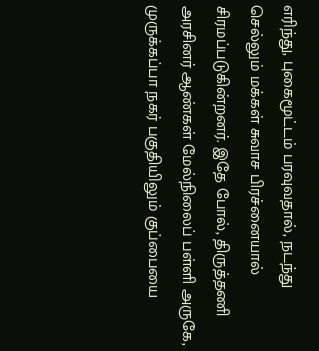எரிந்து, புகைமூட்டம் பரவுவதால், நடந்து செல்லும் மக்கள் சுவாச பிரச்னையால் சிரமப்படுகின்றனர். இதே போல், திருத்தணி அரசினர் ஆண்கள் மேல்நிலைப் பள்ளி அருகே, முருக்கப்பா நகர் பகுதியிலும் குப்பையை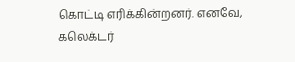கொட்டி எரிக்கின்றனர். எனவே, கலெக்டர்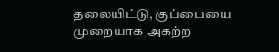தலையிட்டு, குப்பையை முறையாக அகற்ற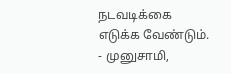நடவடிக்கை எடுக்க வேண்டும். - முனுசாமி,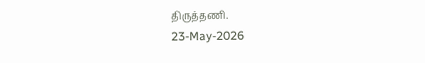திருத்தணி.
23-May-2026